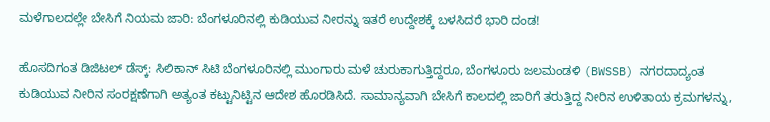ಮಳೆಗಾಲದಲ್ಲೇ ಬೇಸಿಗೆ ನಿಯಮ ಜಾರಿ: ಬೆಂಗಳೂರಿನಲ್ಲಿ ಕುಡಿಯುವ ನೀರನ್ನು ಇತರೆ ಉದ್ದೇಶಕ್ಕೆ ಬಳಸಿದರೆ ಭಾರಿ ದಂಡ!

ಹೊಸದಿಗಂತ ಡಿಜಿಟಲ್ ಡೆಸ್ಕ್: ಸಿಲಿಕಾನ್ ಸಿಟಿ ಬೆಂಗಳೂರಿನಲ್ಲಿ ಮುಂಗಾರು ಮಳೆ ಚುರುಕಾಗುತ್ತಿದ್ದರೂ, ಬೆಂಗಳೂರು ಜಲಮಂಡಳಿ (BWSSB) ನಗರದಾದ್ಯಂತ ಕುಡಿಯುವ ನೀರಿನ ಸಂರಕ್ಷಣೆಗಾಗಿ ಅತ್ಯಂತ ಕಟ್ಟುನಿಟ್ಟಿನ ಆದೇಶ ಹೊರಡಿಸಿದೆ. ಸಾಮಾನ್ಯವಾಗಿ ಬೇಸಿಗೆ ಕಾಲದಲ್ಲಿ ಜಾರಿಗೆ ತರುತ್ತಿದ್ದ ನೀರಿನ ಉಳಿತಾಯ ಕ್ರಮಗಳನ್ನು,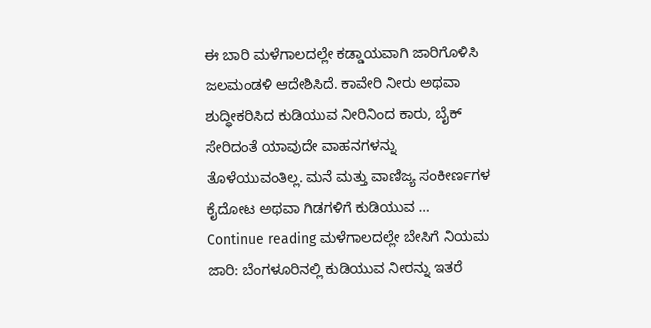ಈ ಬಾರಿ ಮಳೆಗಾಲದಲ್ಲೇ ಕಡ್ಡಾಯವಾಗಿ ಜಾರಿಗೊಳಿಸಿ ಜಲಮಂಡಳಿ ಆದೇಶಿಸಿದೆ. ಕಾವೇರಿ ನೀರು ಅಥವಾ ಶುದ್ಧೀಕರಿಸಿದ ಕುಡಿಯುವ ನೀರಿನಿಂದ ಕಾರು, ಬೈಕ್ ಸೇರಿದಂತೆ ಯಾವುದೇ ವಾಹನಗಳನ್ನು ತೊಳೆಯುವಂತಿಲ್ಲ. ಮನೆ ಮತ್ತು ವಾಣಿಜ್ಯ ಸಂಕೀರ್ಣಗಳ ಕೈದೋಟ ಅಥವಾ ಗಿಡಗಳಿಗೆ ಕುಡಿಯುವ … Continue reading ಮಳೆಗಾಲದಲ್ಲೇ ಬೇಸಿಗೆ ನಿಯಮ ಜಾರಿ: ಬೆಂಗಳೂರಿನಲ್ಲಿ ಕುಡಿಯುವ ನೀರನ್ನು ಇತರೆ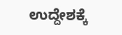ಉದ್ದೇಶಕ್ಕೆ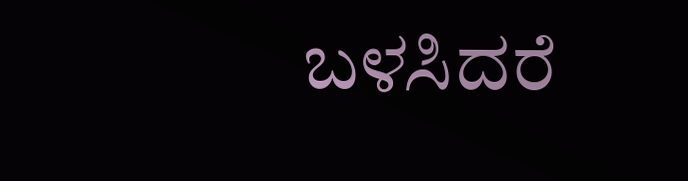ಬಳಸಿದರೆ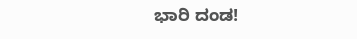ಭಾರಿ ದಂಡ!